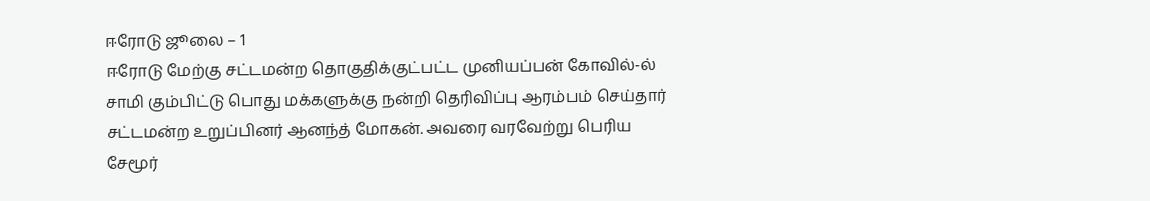ஈரோடு ஜூலை – 1
ஈரோடு மேற்கு சட்டமன்ற தொகுதிக்குட்பட்ட முனியப்பன் கோவில்-ல் சாமி கும்பிட்டு பொது மக்களுக்கு நன்றி தெரிவிப்பு ஆரம்பம் செய்தார் சட்டமன்ற உறுப்பினர் ஆனந்த் மோகன். அவரை வரவேற்று பெரிய சேமூர்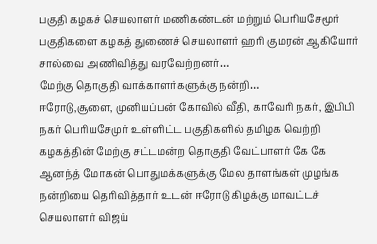பகுதி கழகச் செயலாளர் மணிகண்டன் மற்றும் பெரியசேமூர் பகுதிகளை கழகத் துணைச் செயலாளர் ஹரி குமரன் ஆகியோர் சால்வை அணிவித்து வரவேற்றனர்…
மேற்கு தொகுதி வாக்காளர்களுக்கு நன்றி…
ஈரோடு,சூளை, முனியப்பன் கோவில் வீதி, காவேரி நகர், இபிபி நகர் பெரியசேமுர் உள்ளிட்ட பகுதிகளில் தமிழக வெற்றி கழகத்தின் மேற்கு சட்டமன்ற தொகுதி வேட்பாளர் கே கே ஆனந்த் மோகன் பொதுமக்களுக்கு மேல தாளங்கள் முழங்க நன்றியை தெரிவித்தார் உடன் ஈரோடு கிழக்கு மாவட்டச் செயலாளர் விஜய்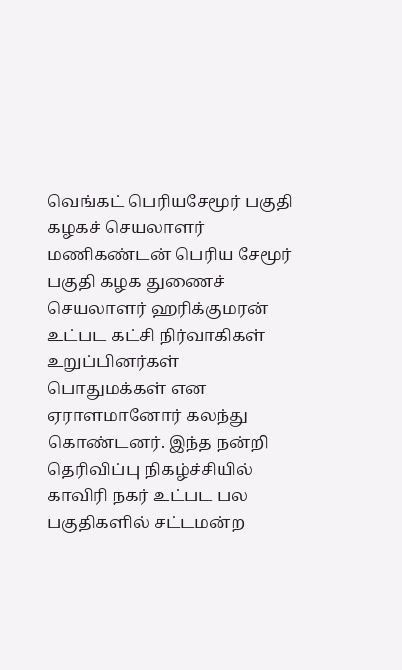வெங்கட் பெரியசேமூர் பகுதி கழகச் செயலாளர் மணிகண்டன் பெரிய சேமூர் பகுதி கழக துணைச் செயலாளர் ஹரிக்குமரன் உட்பட கட்சி நிர்வாகிகள் உறுப்பினர்கள் பொதுமக்கள் என ஏராளமானோர் கலந்து கொண்டனர். இந்த நன்றி தெரிவிப்பு நிகழ்ச்சியில் காவிரி நகர் உட்பட பல பகுதிகளில் சட்டமன்ற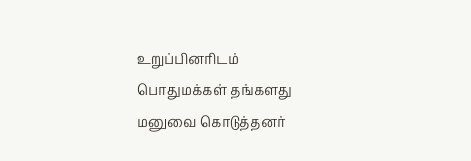உறுப்பினரிடம் பொதுமக்கள் தங்களது மனுவை கொடுத்தனர்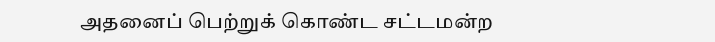அதனைப் பெற்றுக் கொண்ட சட்டமன்ற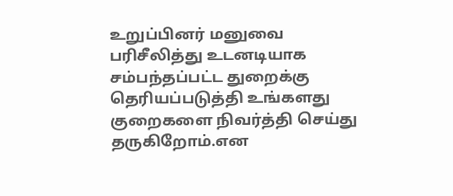உறுப்பினர் மனுவை பரிசீலித்து உடனடியாக சம்பந்தப்பட்ட துறைக்கு தெரியப்படுத்தி உங்களது குறைகளை நிவர்த்தி செய்து தருகிறோம்.என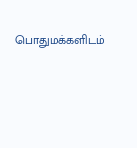பொதுமக்களிடம்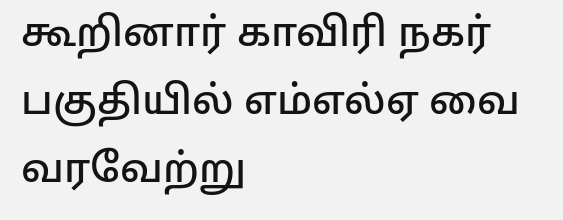கூறினார் காவிரி நகர் பகுதியில் எம்எல்ஏ வை வரவேற்று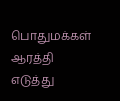பொதுமக்கள் ஆரத்தி எடுத்து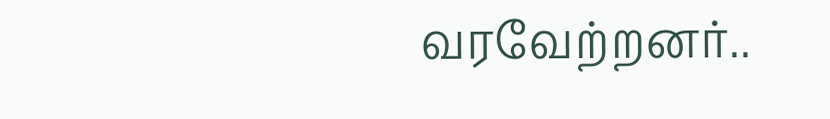வரவேற்றனர்..